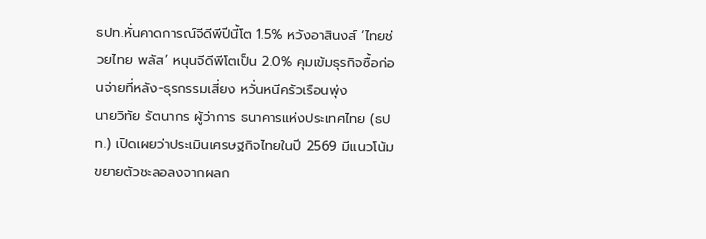ธปท.หั่นคาดการณ์จีดีพีปีนี้โต 1.5% หวังอาสินงส์ ‘ไทยช่วยไทย พลัส’ หนุนจีดีพีโตเป็น 2.0% คุมเข้มธุรกิจซื้อก่อนจ่ายที่หลัง-ธุรกรรมเสี่ยง หวั่นหนีครัวเรือนพุ่ง
นายวิทัย รัตนากร ผู้ว่าการ ธนาคารแห่งประเทศไทย (ธปท.) เปิดเผยว่าประเมินเศรษฐกิจไทยในปี 2569 มีแนวโน้มขยายตัวชะลอลงจากผลก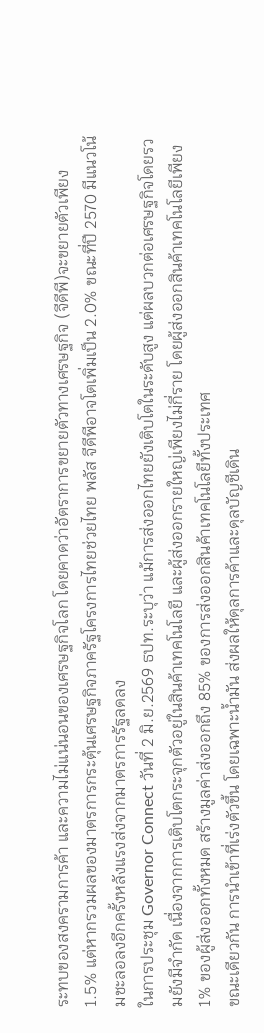ระทบของสงครามการค้า และความไม่แน่นอนของเศรษฐกิจโลก โดยคาดว่าอัตราการขยายตัวทางเศรษฐกิจ (จีดีพี)จะขยายตัวเพียง 1.5% แต่หากรวมผลของมาตรการกระตุ้นเศรษฐกิจภาครัฐโครงการไทยช่วยไทย พลัส จีดีพีอาจโตเพิ่มเป็น 2.0% ขณะที่ปี 2570 มีแนวโน้มชะลอลงอีกครั้งหลังแรงส่งจากมาตรการรัฐลดลง
ในการประชุม Governor Connect วันที่ 2 มิ.ย.2569 ธปท.ระบุว่า แม้การส่งออกไทยยังเติบโตในระดับสูง แต่ผลบวกต่อเศรษฐกิจโดยรวมยังมีจำกัด เนื่องจากการเติบโตกระจุกตัวอยู่ในสินค้าเทคโนโลยี และผู้ส่งออกรายใหญ่เพียงไม่กี่ราย โดยผู้ส่งออกสินค้าเทคโนโลยีเพียง 1% ของผู้ส่งออกทั้งหมด สร้างมูลค่าส่งออกถึง 85% ของการส่งออกสินค้าเทคโนโลยีทั้งประเทศ
ขณะเดียวกัน การนำเข้าที่เร่งตัวขึ้น โดยเฉพาะน้ำมัน ส่งผลให้ดุลการค้าและดุลบัญชีเดิน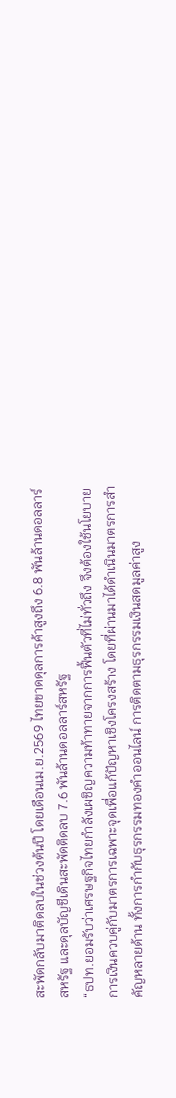สะพัดกลับมาติดลบในช่วงต้นปี โดยเดือนเม.ย.2569 ไทยขาดดุลการค้าสูงถึง 6.8 พันล้านดอลลาร์สหรัฐ และดุลบัญชีเดินสะพัดติดลบ 7.6 พันล้านดอลลาร์สหรัฐ
“ธปท.ยอมรับว่าเศรษฐกิจไทยกำลังเผชิญความท้าทายจากการฟื้นตัวที่ไม่ทั่วถึง จึงต้องใช้นโยบายการเงินควบคู่กับมาตรการเฉพาะจุดเพื่อแก้ปัญหาเชิงโครงสร้าง โดยที่ผ่านมาได้ดำเนินมาตรการสำคัญหลายด้าน ทั้งการกำกับธุรกรรมทองคำออนไลน์ การติดตามธุรกรรมเงินสดมูลค่าสูง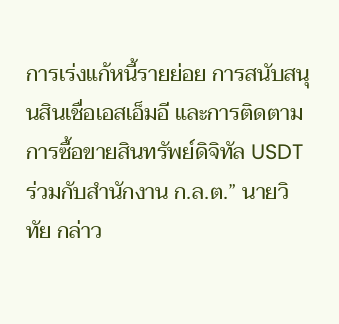การเร่งแก้หนี้รายย่อย การสนับสนุนสินเชื่อเอสเอ็มอี และการติดตามการซื้อขายสินทรัพย์ดิจิทัล USDT ร่วมกับสำนักงาน ก.ล.ต.” นายวิทัย กล่าว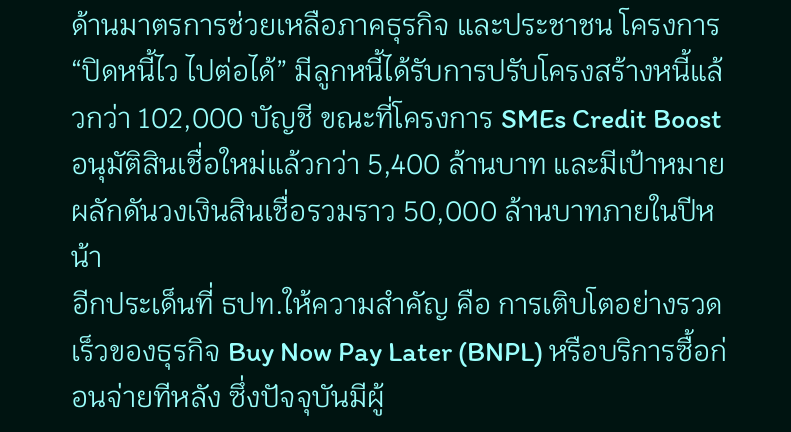ด้านมาตรการช่วยเหลือภาคธุรกิจ และประชาชน โครงการ “ปิดหนี้ไว ไปต่อได้” มีลูกหนี้ได้รับการปรับโครงสร้างหนี้แล้วกว่า 102,000 บัญชี ขณะที่โครงการ SMEs Credit Boost อนุมัติสินเชื่อใหม่แล้วกว่า 5,400 ล้านบาท และมีเป้าหมายผลักดันวงเงินสินเชื่อรวมราว 50,000 ล้านบาทภายในปีหน้า
อีกประเด็นที่ ธปท.ให้ความสำคัญ คือ การเติบโตอย่างรวดเร็วของธุรกิจ Buy Now Pay Later (BNPL) หรือบริการซื้อก่อนจ่ายทีหลัง ซึ่งปัจจุบันมีผู้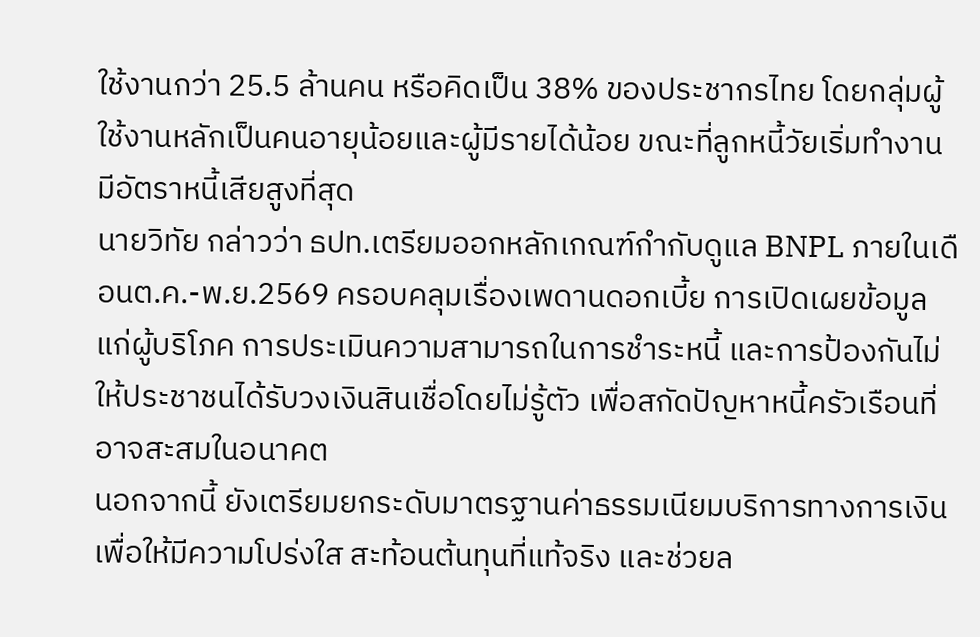ใช้งานกว่า 25.5 ล้านคน หรือคิดเป็น 38% ของประชากรไทย โดยกลุ่มผู้ใช้งานหลักเป็นคนอายุน้อยและผู้มีรายได้น้อย ขณะที่ลูกหนี้วัยเริ่มทำงานมีอัตราหนี้เสียสูงที่สุด
นายวิทัย กล่าวว่า ธปท.เตรียมออกหลักเกณฑ์กำกับดูแล BNPL ภายในเดือนต.ค.-พ.ย.2569 ครอบคลุมเรื่องเพดานดอกเบี้ย การเปิดเผยข้อมูลแก่ผู้บริโภค การประเมินความสามารถในการชำระหนี้ และการป้องกันไม่ให้ประชาชนได้รับวงเงินสินเชื่อโดยไม่รู้ตัว เพื่อสกัดปัญหาหนี้ครัวเรือนที่อาจสะสมในอนาคต
นอกจากนี้ ยังเตรียมยกระดับมาตรฐานค่าธรรมเนียมบริการทางการเงิน เพื่อให้มีความโปร่งใส สะท้อนต้นทุนที่แท้จริง และช่วยล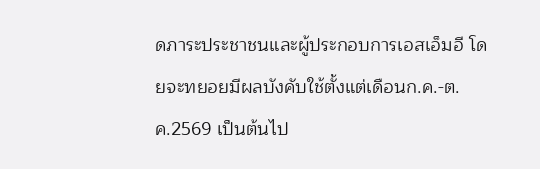ดภาระประชาชนและผู้ประกอบการเอสเอ็มอี โดยจะทยอยมีผลบังคับใช้ตั้งแต่เดือนก.ค.-ต.ค.2569 เป็นต้นไป